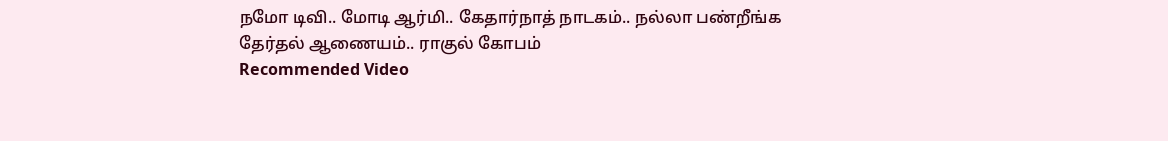நமோ டிவி.. மோடி ஆர்மி.. கேதார்நாத் நாடகம்.. நல்லா பண்றீங்க தேர்தல் ஆணையம்.. ராகுல் கோபம்
Recommended Video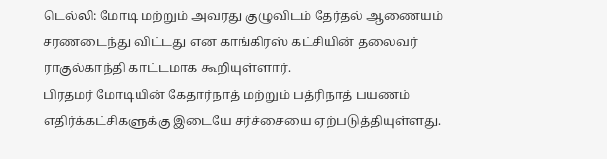டெல்லி: மோடி மற்றும் அவரது குழுவிடம் தேர்தல் ஆணையம் சரணடைந்து விட்டது என காங்கிரஸ் கட்சியின் தலைவர் ராகுல்காந்தி காட்டமாக கூறியுள்ளார்.
பிரதமர் மோடியின் கேதார்நாத் மற்றும் பத்ரிநாத் பயணம் எதிர்க்கட்சிகளுக்கு இடையே சர்ச்சையை ஏற்படுத்தியுள்ளது.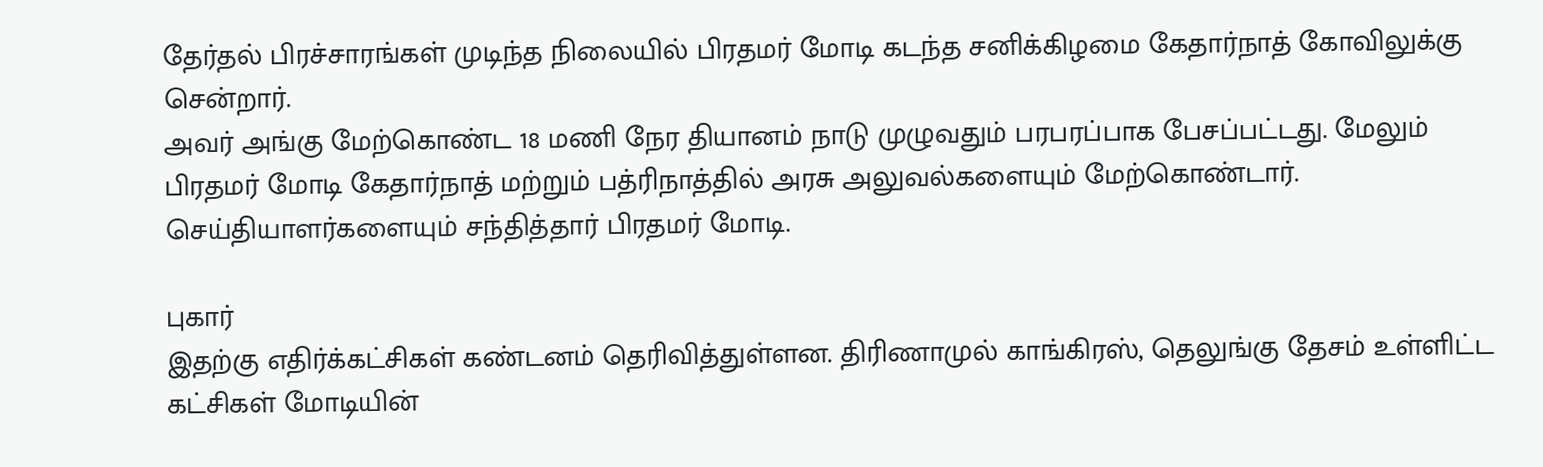தேர்தல் பிரச்சாரங்கள் முடிந்த நிலையில் பிரதமர் மோடி கடந்த சனிக்கிழமை கேதார்நாத் கோவிலுக்கு சென்றார்.
அவர் அங்கு மேற்கொண்ட 18 மணி நேர தியானம் நாடு முழுவதும் பரபரப்பாக பேசப்பட்டது. மேலும் பிரதமர் மோடி கேதார்நாத் மற்றும் பத்ரிநாத்தில் அரசு அலுவல்களையும் மேற்கொண்டார். செய்தியாளர்களையும் சந்தித்தார் பிரதமர் மோடி.

புகார்
இதற்கு எதிர்க்கட்சிகள் கண்டனம் தெரிவித்துள்ளன. திரிணாமுல் காங்கிரஸ், தெலுங்கு தேசம் உள்ளிட்ட கட்சிகள் மோடியின்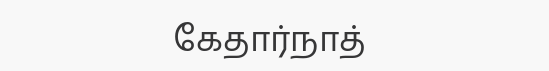கேதார்நாத்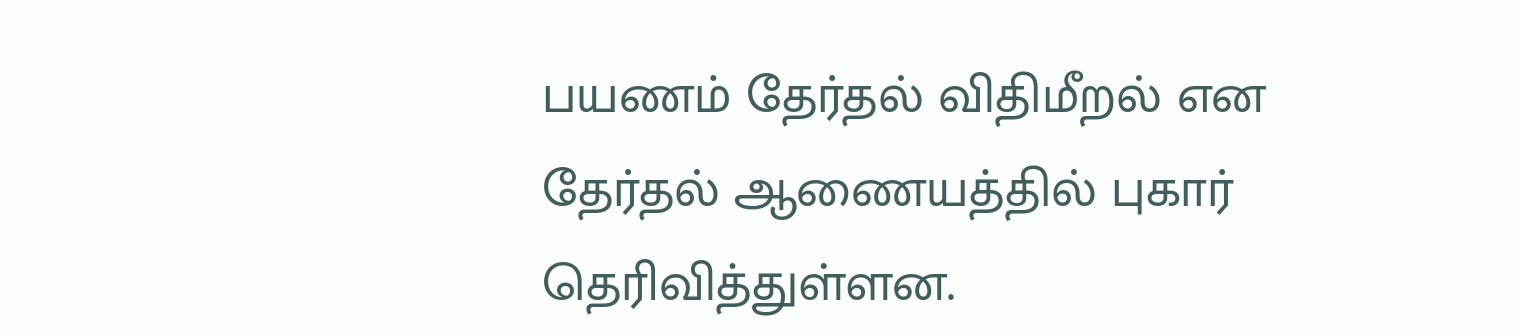பயணம் தேர்தல் விதிமீறல் என தேர்தல் ஆணையத்தில் புகார் தெரிவித்துள்ளன.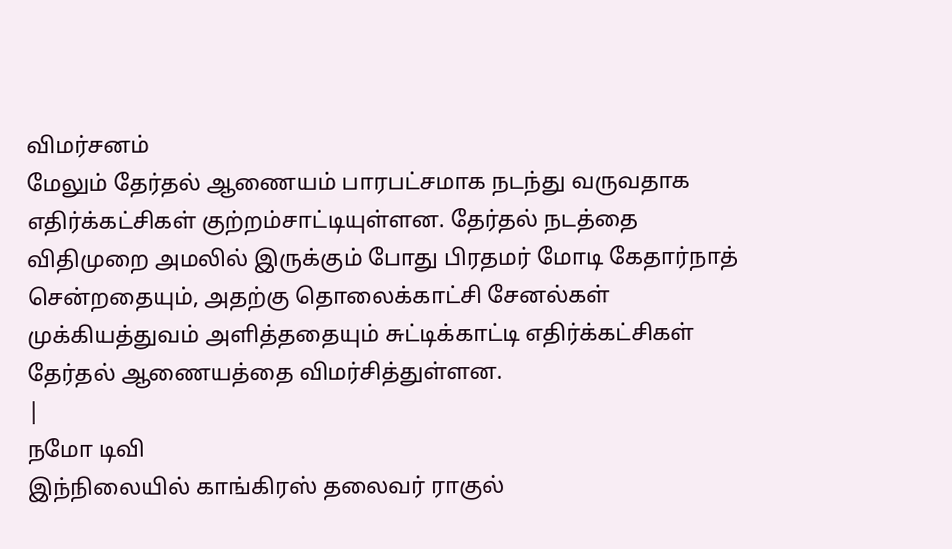விமர்சனம்
மேலும் தேர்தல் ஆணையம் பாரபட்சமாக நடந்து வருவதாக எதிர்க்கட்சிகள் குற்றம்சாட்டியுள்ளன. தேர்தல் நடத்தை விதிமுறை அமலில் இருக்கும் போது பிரதமர் மோடி கேதார்நாத் சென்றதையும், அதற்கு தொலைக்காட்சி சேனல்கள் முக்கியத்துவம் அளித்ததையும் சுட்டிக்காட்டி எதிர்க்கட்சிகள் தேர்தல் ஆணையத்தை விமர்சித்துள்ளன.
|
நமோ டிவி
இந்நிலையில் காங்கிரஸ் தலைவர் ராகுல்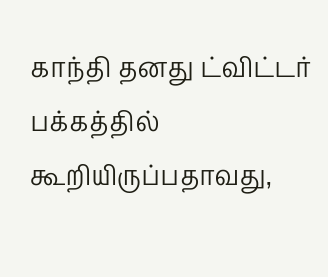காந்தி தனது ட்விட்டர் பக்கத்தில் கூறியிருப்பதாவது,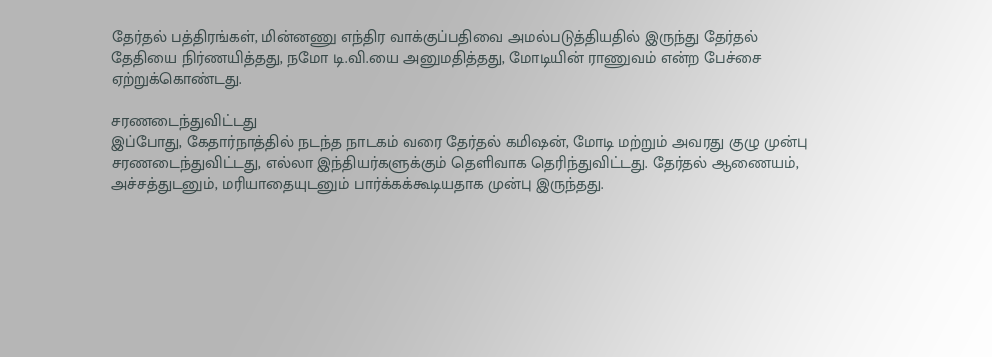தேர்தல் பத்திரங்கள், மின்னணு எந்திர வாக்குப்பதிவை அமல்படுத்தியதில் இருந்து தேர்தல் தேதியை நிர்ணயித்தது, நமோ டி.வி.யை அனுமதித்தது, மோடியின் ராணுவம் என்ற பேச்சை ஏற்றுக்கொண்டது.

சரணடைந்துவிட்டது
இப்போது, கேதார்நாத்தில் நடந்த நாடகம் வரை தேர்தல் கமிஷன், மோடி மற்றும் அவரது குழு முன்பு சரணடைந்துவிட்டது, எல்லா இந்தியர்களுக்கும் தெளிவாக தெரிந்துவிட்டது. தேர்தல் ஆணையம், அச்சத்துடனும், மரியாதையுடனும் பார்க்கக்கூடியதாக முன்பு இருந்தது.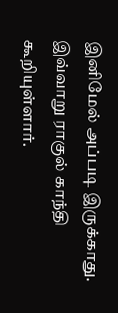இனிமேல் அப்படி இருக்காது. இவ்வாறு ராகுல் காந்தி கூறியுள்ளார்.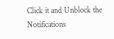Click it and Unblock the Notifications